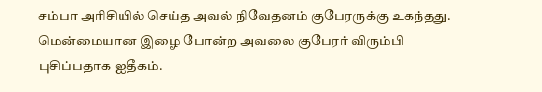சம்பா அரிசியில் செய்த அவல் நிவேதனம் குபேரருக்கு உகந்தது. மென்மையான இழை போன்ற அவலை குபேரர் விரும்பி புசிப்பதாக ஐதீகம்.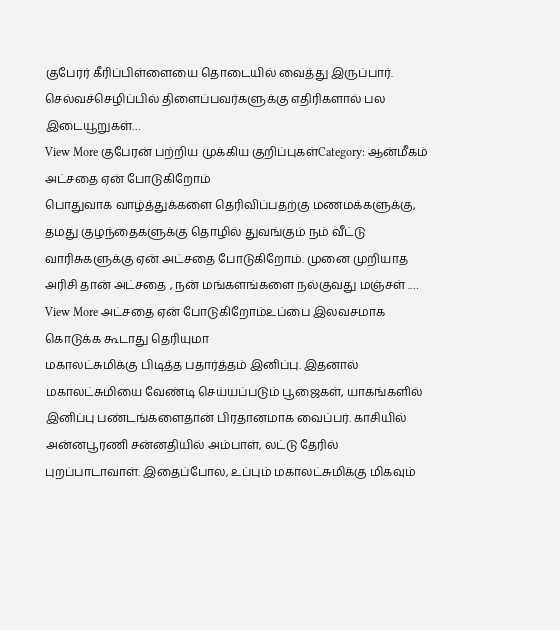குபேரர் கீரிப்பிள்ளையை தொடையில் வைத்து இருப்பார். செல்வச்செழிப்பில் திளைப்பவர்களுக்கு எதிரிகளால் பல இடையூறுகள்…
View More குபேரன் பற்றிய முக்கிய குறிப்புகள்Category: ஆன்மீகம்
அட்சதை ஏன் போடுகிறோம்
பொதுவாக வாழ்த்துக்களை தெரிவிப்பதற்கு மணமக்களுக்கு, தமது குழந்தைகளுக்கு தொழில் துவங்கும் நம் வீட்டு வாரிசுகளுக்கு ஏன் அட்சதை போடுகிறோம். முனை முறியாத அரிசி தான் அட்சதை , நன் மங்களங்களை நல்குவது மஞ்சள் .…
View More அட்சதை ஏன் போடுகிறோம்உப்பை இலவசமாக கொடுக்க கூடாது தெரியுமா
மகாலட்சுமிக்கு பிடித்த பதார்த்தம் இனிப்பு. இதனால் மகாலட்சுமியை வேண்டி செய்யப்படும் பூஜைகள், யாகங்களில் இனிப்பு பண்டங்களைதான் பிரதானமாக வைப்பர். காசியில் அன்னபூரணி சன்னதியில் அம்பாள், லட்டு தேரில் புறப்பாடாவாள். இதைப்போல, உப்பும் மகாலட்சுமிக்கு மிகவும்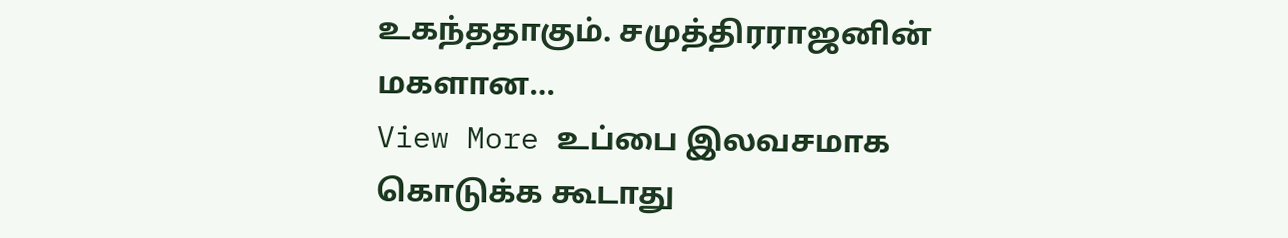உகந்ததாகும். சமுத்திரராஜனின் மகளான…
View More உப்பை இலவசமாக கொடுக்க கூடாது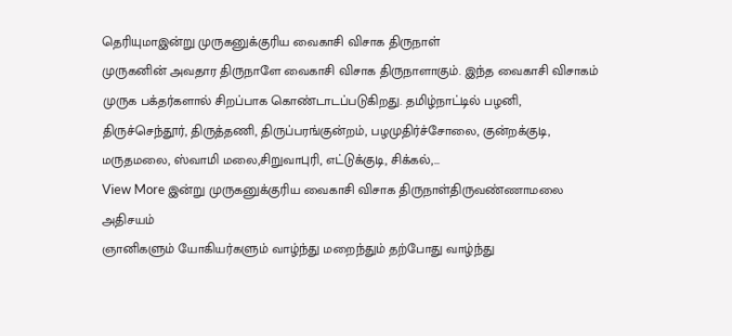தெரியுமாஇன்று முருகனுக்குரிய வைகாசி விசாக திருநாள்
முருகனின் அவதார திருநாளே வைகாசி விசாக திருநாளாகும். இந்த வைகாசி விசாகம் முருக பக்தர்களால் சிறப்பாக கொண்டாடப்படுகிறது. தமிழ்நாட்டில் பழனி, திருச்செந்தூர், திருத்தணி, திருப்பரங்குன்றம், பழமுதிர்ச்சோலை, குன்றக்குடி, மருதமலை, ஸ்வாமி மலை,சிறுவாபுரி, எட்டுக்குடி, சிக்கல்,…
View More இன்று முருகனுக்குரிய வைகாசி விசாக திருநாள்திருவண்ணாமலை அதிசயம்
ஞானிகளும் யோகியர்களும் வாழ்ந்து மறைந்தும் தற்போது வாழ்ந்து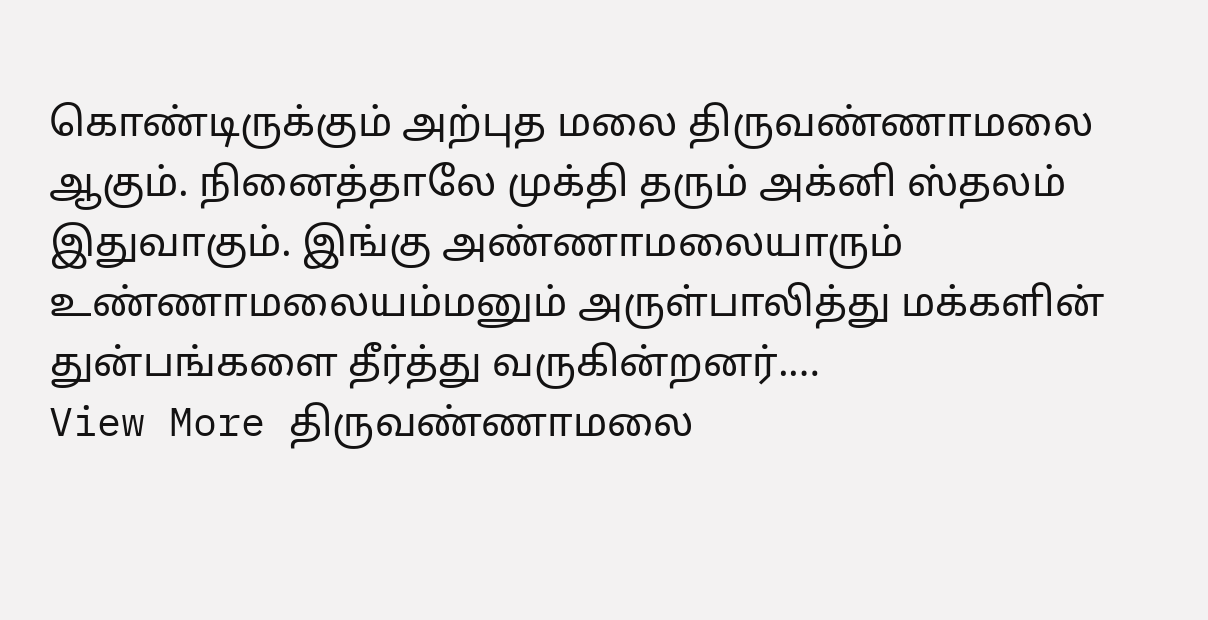கொண்டிருக்கும் அற்புத மலை திருவண்ணாமலை ஆகும். நினைத்தாலே முக்தி தரும் அக்னி ஸ்தலம் இதுவாகும். இங்கு அண்ணாமலையாரும் உண்ணாமலையம்மனும் அருள்பாலித்து மக்களின் துன்பங்களை தீர்த்து வருகின்றனர்.…
View More திருவண்ணாமலை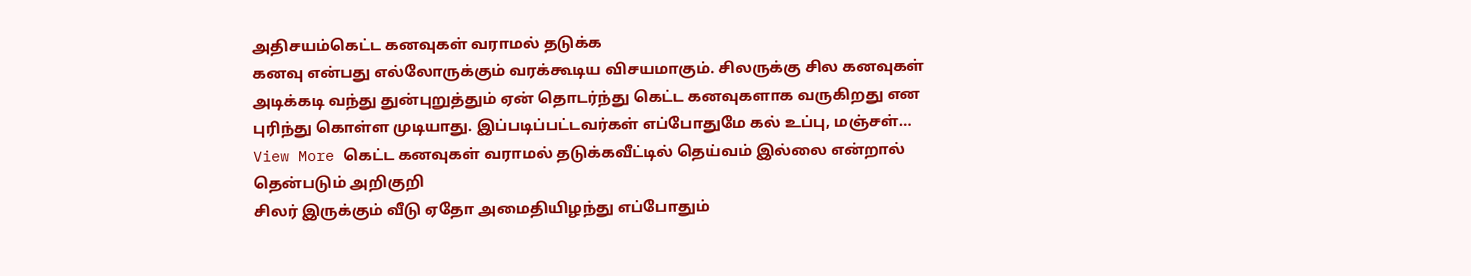அதிசயம்கெட்ட கனவுகள் வராமல் தடுக்க
கனவு என்பது எல்லோருக்கும் வரக்கூடிய விசயமாகும். சிலருக்கு சில கனவுகள் அடிக்கடி வந்து துன்புறுத்தும் ஏன் தொடர்ந்து கெட்ட கனவுகளாக வருகிறது என புரிந்து கொள்ள முடியாது. இப்படிப்பட்டவர்கள் எப்போதுமே கல் உப்பு, மஞ்சள்…
View More கெட்ட கனவுகள் வராமல் தடுக்கவீட்டில் தெய்வம் இல்லை என்றால் தென்படும் அறிகுறி
சிலர் இருக்கும் வீடு ஏதோ அமைதியிழந்து எப்போதும்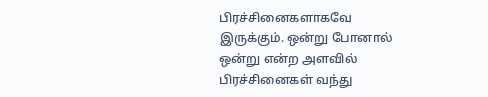பிரச்சினைகளாகவே இருக்கும். ஒன்று போனால் ஒன்று என்ற அளவில் பிரச்சினைகள் வந்து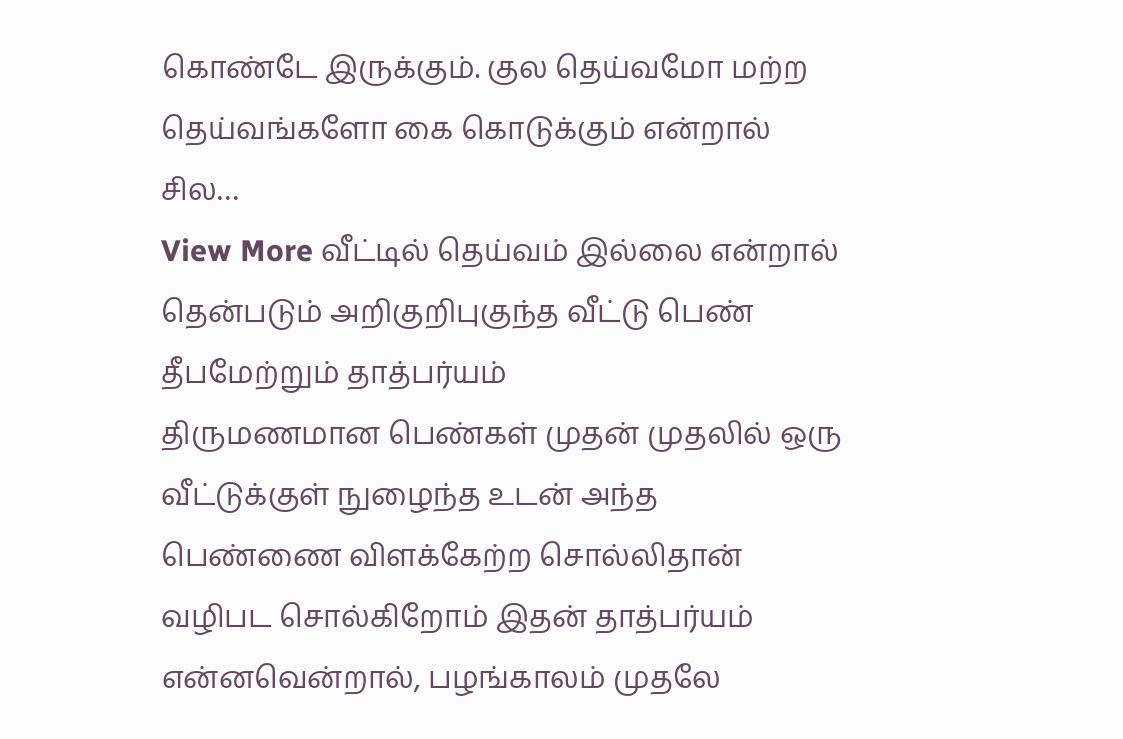கொண்டே இருக்கும். குல தெய்வமோ மற்ற தெய்வங்களோ கை கொடுக்கும் என்றால் சில…
View More வீட்டில் தெய்வம் இல்லை என்றால் தென்படும் அறிகுறிபுகுந்த வீட்டு பெண் தீபமேற்றும் தாத்பர்யம்
திருமணமான பெண்கள் முதன் முதலில் ஒரு வீட்டுக்குள் நுழைந்த உடன் அந்த பெண்ணை விளக்கேற்ற சொல்லிதான் வழிபட சொல்கிறோம் இதன் தாத்பர்யம் என்னவென்றால், பழங்காலம் முதலே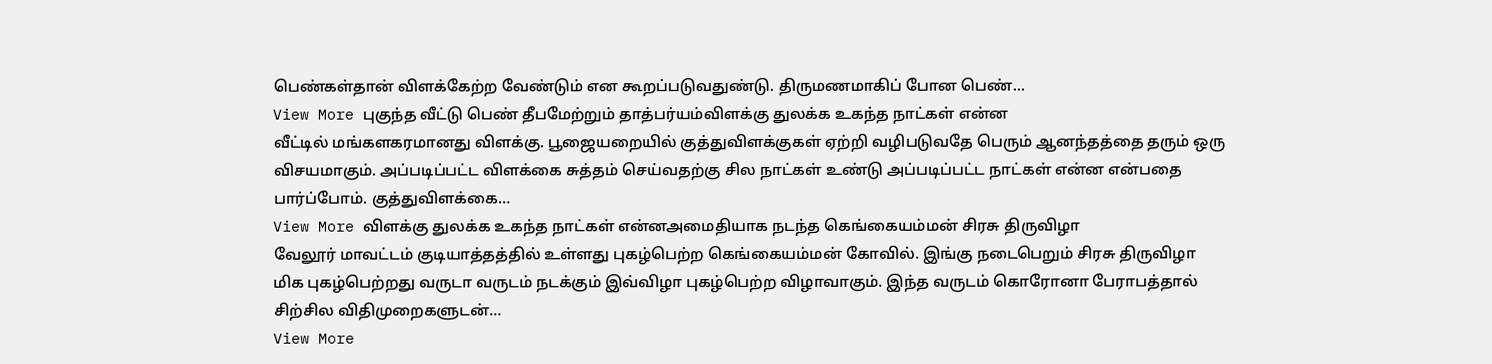பெண்கள்தான் விளக்கேற்ற வேண்டும் என கூறப்படுவதுண்டு. திருமணமாகிப் போன பெண்…
View More புகுந்த வீட்டு பெண் தீபமேற்றும் தாத்பர்யம்விளக்கு துலக்க உகந்த நாட்கள் என்ன
வீட்டில் மங்களகரமானது விளக்கு. பூஜையறையில் குத்துவிளக்குகள் ஏற்றி வழிபடுவதே பெரும் ஆனந்தத்தை தரும் ஒரு விசயமாகும். அப்படிப்பட்ட விளக்கை சுத்தம் செய்வதற்கு சில நாட்கள் உண்டு அப்படிப்பட்ட நாட்கள் என்ன என்பதை பார்ப்போம். குத்துவிளக்கை…
View More விளக்கு துலக்க உகந்த நாட்கள் என்னஅமைதியாக நடந்த கெங்கையம்மன் சிரசு திருவிழா
வேலூர் மாவட்டம் குடியாத்தத்தில் உள்ளது புகழ்பெற்ற கெங்கையம்மன் கோவில். இங்கு நடைபெறும் சிரசு திருவிழா மிக புகழ்பெற்றது வருடா வருடம் நடக்கும் இவ்விழா புகழ்பெற்ற விழாவாகும். இந்த வருடம் கொரோனா பேராபத்தால் சிற்சில விதிமுறைகளுடன்…
View More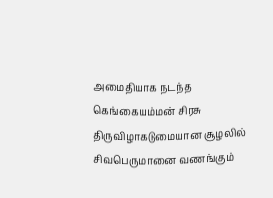அமைதியாக நடந்த கெங்கையம்மன் சிரசு திருவிழாகடுமையான சூழலில் சிவபெருமானை வணங்கும்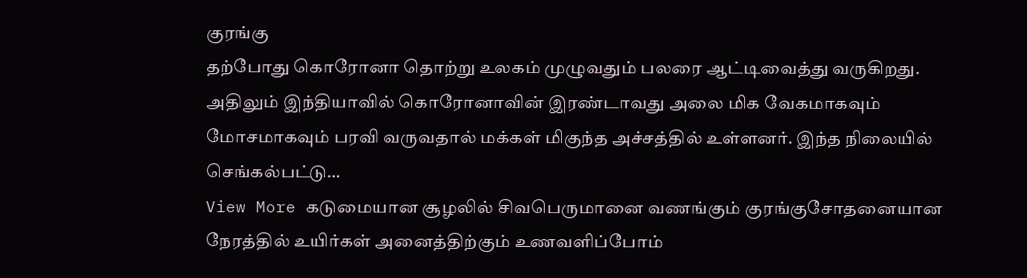குரங்கு
தற்போது கொரோனா தொற்று உலகம் முழுவதும் பலரை ஆட்டிவைத்து வருகிறது. அதிலும் இந்தியாவில் கொரோனாவின் இரண்டாவது அலை மிக வேகமாகவும் மோசமாகவும் பரவி வருவதால் மக்கள் மிகுந்த அச்சத்தில் உள்ளனர். இந்த நிலையில் செங்கல்பட்டு…
View More கடுமையான சூழலில் சிவபெருமானை வணங்கும் குரங்குசோதனையான நேரத்தில் உயிர்கள் அனைத்திற்கும் உணவளிப்போம்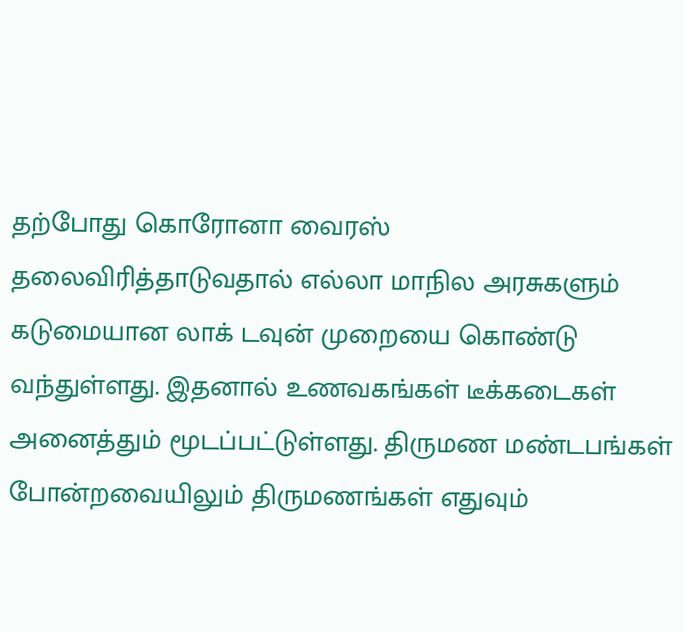தற்போது கொரோனா வைரஸ் தலைவிரித்தாடுவதால் எல்லா மாநில அரசுகளும் கடுமையான லாக் டவுன் முறையை கொண்டு வந்துள்ளது. இதனால் உணவகங்கள் டீக்கடைகள் அனைத்தும் மூடப்பட்டுள்ளது. திருமண மண்டபங்கள் போன்றவையிலும் திருமணங்கள் எதுவும்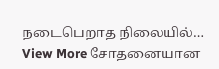நடைபெறாத நிலையில்…
View More சோதனையான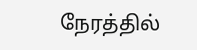நேரத்தில்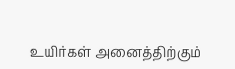உயிர்கள் அனைத்திற்கும்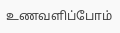உணவளிப்போம்